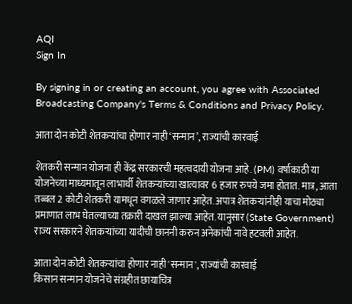AQI
Sign In

By signing in or creating an account, you agree with Associated Broadcasting Company's Terms & Conditions and Privacy Policy.

आता दोन कोटी शेतकऱ्यांचा होणार नाही ‘सन्मान’, राज्यांची कारवाई

शेतकरी सन्मान योजना ही केंद्र सरकारची महत्वदायी योजना आहे. (PM) वर्षाकाठी या योजनेच्या माध्यमातून लाभार्थी शेतकऱ्यांच्या खात्यावर 6 हजार रुपये जमा होतात. मात्र, आता तब्बल 2 कोटी शेतकरी यामधून वगळले जाणार आहेत. अपात्र शेतकऱ्यांनीही याचा मोठ्या प्रमाणात लाभ घेतल्याच्या तक्रारी दाखल झाल्या आहेत. यानुसार (State Government) राज्य सरकारने शेतकऱ्यांच्या यादीची छाननी करुन अनेकांची नावे हटवली आहेत.

आता दोन कोटी शेतकऱ्यांचा होणार नाही 'सन्मान', राज्यांची कारवाई
किसान सन्मान योजनेचे संग्रहीत छायाचित्र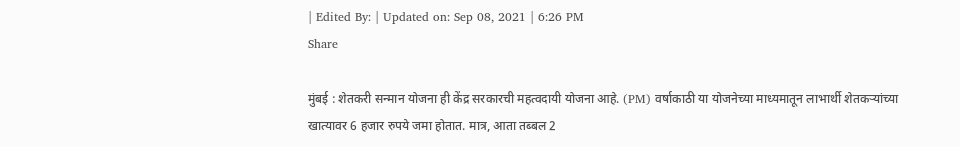| Edited By: | Updated on: Sep 08, 2021 | 6:26 PM
Share

मुंबई : शेतकरी सन्मान योजना ही केंद्र सरकारची महत्वदायी योजना आहे. (PM) वर्षाकाठी या योजनेच्या माध्यमातून लाभार्थी शेतकऱ्यांच्या खात्यावर 6 हजार रुपये जमा होतात. मात्र, आता तब्बल 2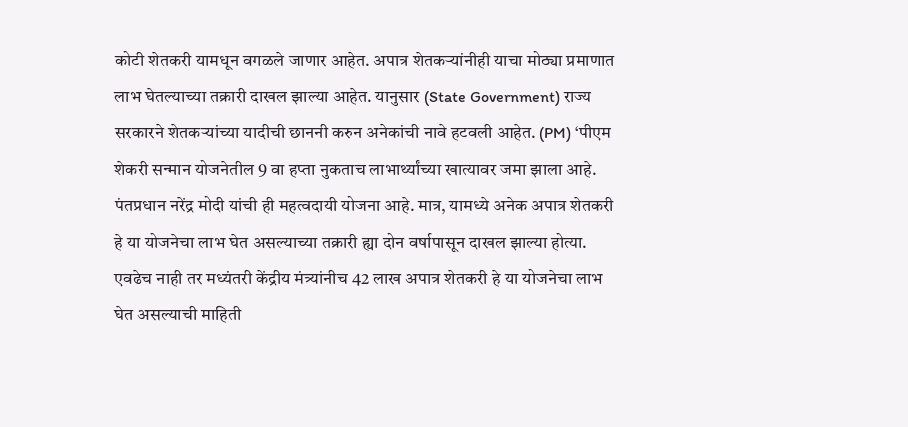कोटी शेतकरी यामधून वगळले जाणार आहेत. अपात्र शेतकऱ्यांनीही याचा मोठ्या प्रमाणात लाभ घेतल्याच्या तक्रारी दाखल झाल्या आहेत. यानुसार (State Government) राज्य सरकारने शेतकऱ्यांच्या यादीची छाननी करुन अनेकांची नावे हटवली आहेत. (PM) ‘पीएम शेकरी सन्मान योजनेतील 9 वा हप्ता नुकताच लाभार्थ्यांच्या खात्यावर जमा झाला आहे. पंतप्रधान नरेंद्र मोदी यांची ही महत्वदायी योजना आहे. मात्र, यामध्ये अनेक अपात्र शेतकरी हे या योजनेचा लाभ घेत असल्याच्या तक्रारी ह्या दोन वर्षापासून दाखल झाल्या होत्या. एवढेच नाही तर मध्यंतरी केंद्रीय मंत्र्यांनीच 42 लाख अपात्र शेतकरी हे या योजनेचा लाभ घेत असल्याची माहिती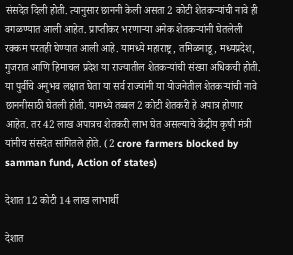संसदेत दिली होती. त्यानुसार छाननी केली असता 2 कोटी शेतकऱ्यांची नावे ही वगळण्यात आली आहेत. प्राप्तीकर भरणाऱ्या अनेक शेतकऱ्यांनी घेतलेली रक्कम परतही घेण्यात आली आहे. यामध्ये महाराष्ट्र, तमिळनाडू, मध्यप्रदेश, गुजरात आणि हिमाचल प्रदेश या राज्यातील शेतकऱ्यांची संख्या अधिकची होती. या पुर्वीचे अनुभव लक्षात घेता या सर्व राज्यांनी या योजनेतील शेतकऱ्यांची नावे छाननीसाठी घेतली होती. यामध्ये तब्बल 2 कोटी शेतकरी हे अपात्र होणार आहेत. तर 42 लाख अपात्रच शेतकरी लाभ घेत असल्याचे केंद्रीय कृषी मंत्री यांनीच संसदेत सांगितले होते. (2 crore farmers blocked by samman fund, Action of states)

देशात 12 कोटी 14 लाख लाभार्थी

देशात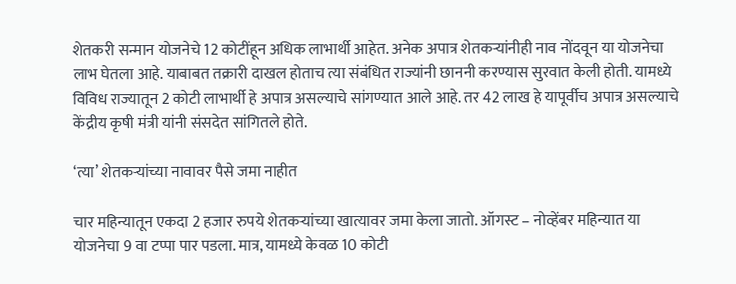शेतकरी सन्मान योजनेचे 12 कोटींहून अधिक लाभार्थी आहेत. अनेक अपात्र शेतकऱ्यांनीही नाव नोंदवून या योजनेचा लाभ घेतला आहे. याबाबत तक्रारी दाखल होताच त्या संबंधित राज्यांनी छाननी करण्यास सुरवात केली होती. यामध्ये विविध राज्यातून 2 कोटी लाभार्थी हे अपात्र असल्याचे सांगण्यात आले आहे. तर 42 लाख हे यापूर्वीच अपात्र असल्याचे केंद्रीय कृषी मंत्री यांनी संसदेत सांगितले होते.

‘त्या’ शेतकऱ्यांच्या नावावर पैसे जमा नाहीत

चार महिन्यातून एकदा 2 हजार रुपये शेतकऱ्यांच्या खात्यावर जमा केला जातो. ऑगस्ट – नोव्हेंबर महिन्यात या योजनेचा 9 वा टप्पा पार पडला. मात्र, यामध्ये केवळ 10 कोटी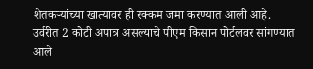शेतकऱ्यांच्या खात्यावर ही रक्कम जमा करण्यात आली आहे. उर्वरीत 2 कोटी अपात्र असल्याचे पीएम किसान पोर्टलवर सांगण्यात आले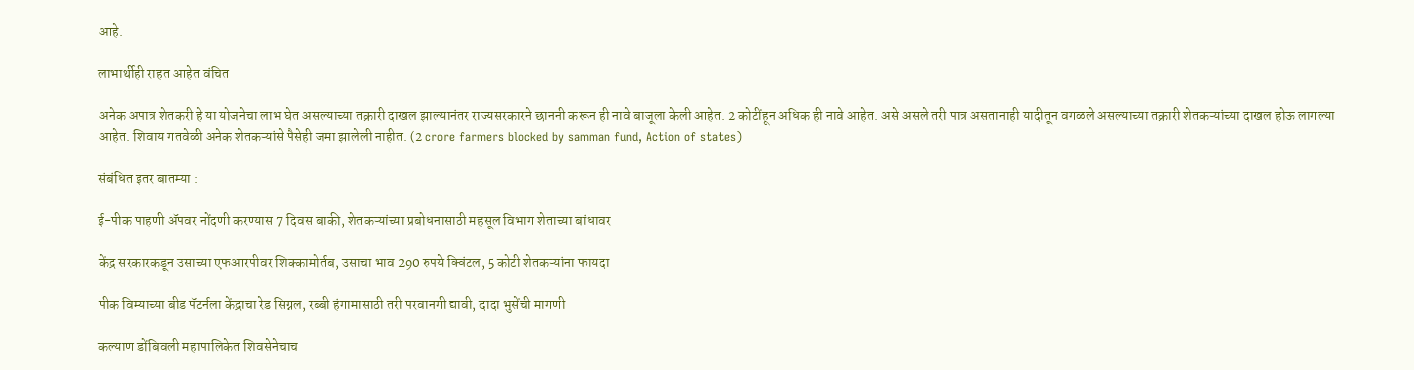आहे.

लाभार्थीही राहत आहेत वंचित

अनेक अपात्र शेतकरी हे या योजनेचा लाभ घेत असल्याच्या तक्रारी दाखल झाल्यानंतर राज्यसरकारने छाननी करून ही नावे बाजूला केली आहेत. 2 कोटींहून अधिक ही नावे आहेत. असे असले तरी पात्र असतानाही यादीतून वगळले असल्याच्या तक्रारी शेतकऱ्यांच्या दाखल होऊ लागल्या आहेत. शिवाय गतवेळी अनेक शेतकऱ्यांसे पैसेही जमा झालेली नाहीत. (2 crore farmers blocked by samman fund, Action of states)

संबंधित इतर बातम्या :

ई-पीक पाहणी ॲपवर नोंदणी करण्यास 7 दिवस बाकी, शेतकऱ्यांच्या प्रबोधनासाठी महसूल विभाग शेताच्या बांधावर

केंद्र सरकारकडून उसाच्या एफआरपीवर शिक्कामोर्तब, उसाचा भाव 290 रुपये क्विंटल, 5 कोटी शेतकऱ्यांना फायदा

पीक विम्याच्या बीड पॅटर्नला केंद्राचा रेड सिग्नल, रब्बी हंगामासाठी तरी परवानगी द्यावी, दादा भुसेंची मागणी

कल्याण डोंबिवली महापालिकेत शिवसेनेचाच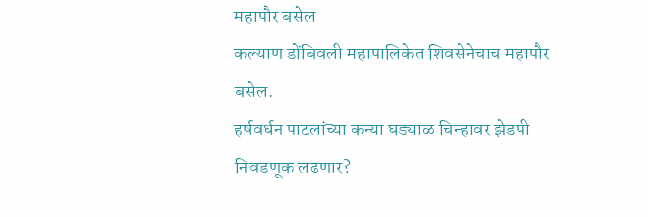महापौर बसेल
कल्याण डोंबिवली महापालिकेत शिवसेनेचाच महापौर बसेल.
हर्षवर्धन पाटलांच्या कन्या घड्याळ चिन्हावर झेडपी निवडणूक लढणार?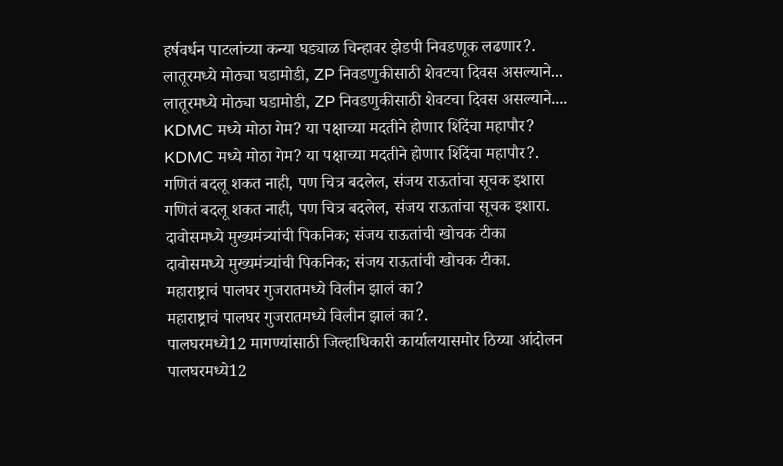हर्षवर्धन पाटलांच्या कन्या घड्याळ चिन्हावर झेडपी निवडणूक लढणार?.
लातूरमध्ये मोठ्या घडामोडी, ZP निवडणुकीसाठी शेवटचा दिवस असल्याने...
लातूरमध्ये मोठ्या घडामोडी, ZP निवडणुकीसाठी शेवटचा दिवस असल्याने....
KDMC मध्ये मोठा गेम? या पक्षाच्या मदतीने होणार शिंदेंचा महापौर?
KDMC मध्ये मोठा गेम? या पक्षाच्या मदतीने होणार शिंदेंचा महापौर?.
गणितं बदलू शकत नाही, पण चित्र बदलेल, संजय राऊतांचा सूचक इशारा
गणितं बदलू शकत नाही, पण चित्र बदलेल, संजय राऊतांचा सूचक इशारा.
दावोसमध्ये मुख्यमंत्र्यांची पिकनिक; संजय राऊतांची खोचक टीका
दावोसमध्ये मुख्यमंत्र्यांची पिकनिक; संजय राऊतांची खोचक टीका.
महाराष्ट्राचं पालघर गुजरातमध्ये विलीन झालं का?
महाराष्ट्राचं पालघर गुजरातमध्ये विलीन झालं का?.
पालघरमध्ये12 मागण्यांसाठी जिल्हाधिकारी कार्यालयासमोर ठिय्या आंदोलन
पालघरमध्ये12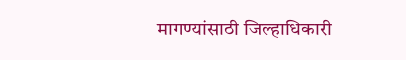मागण्यांसाठी जिल्हाधिकारी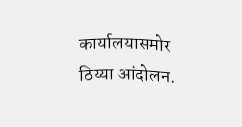कार्यालयासमोर ठिय्या आंदोलन.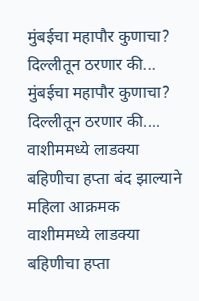मुंबईचा महापौर कुणाचा? दिल्लीतून ठरणार की...
मुंबईचा महापौर कुणाचा? दिल्लीतून ठरणार की....
वाशीममध्ये लाडक्या बहिणीचा हप्ता बंद झाल्याने महिला आक्रमक
वाशीममध्ये लाडक्या बहिणीचा हप्ता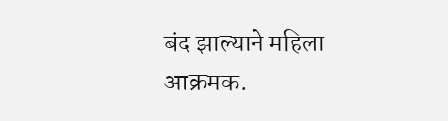बंद झाल्याने महिला आक्रमक.